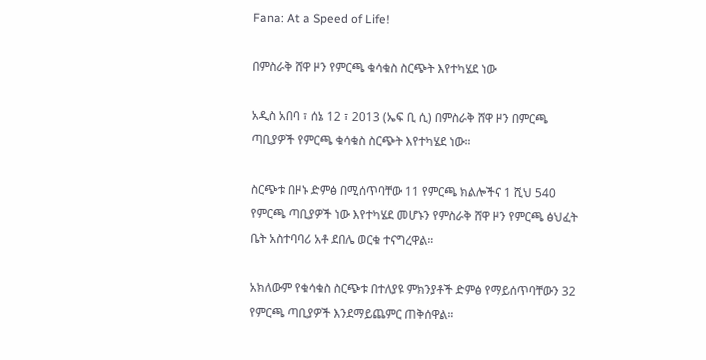Fana: At a Speed of Life!

በምስራቅ ሸዋ ዞን የምርጫ ቁሳቁስ ስርጭት እየተካሄደ ነው

አዲስ አበባ ፣ ሰኔ 12 ፣ 2013 (ኤፍ ቢ ሲ) በምስራቅ ሸዋ ዞን በምርጫ ጣቢያዎች የምርጫ ቁሳቁስ ስርጭት እየተካሄደ ነው።

ስርጭቱ በዞኑ ድምፅ በሚሰጥባቸው 11 የምርጫ ክልሎችና 1 ሺህ 540 የምርጫ ጣቢያዎች ነው እየተካሄደ መሆኑን የምስራቅ ሸዋ ዞን የምርጫ ፅህፈት ቤት አስተባባሪ አቶ ደበሌ ወርቁ ተናግረዋል።

አክለውም የቁሳቁስ ስርጭቱ በተለያዩ ምክንያቶች ድምፅ የማይሰጥባቸውን 32 የምርጫ ጣቢያዎች እንደማይጨምር ጠቅሰዋል።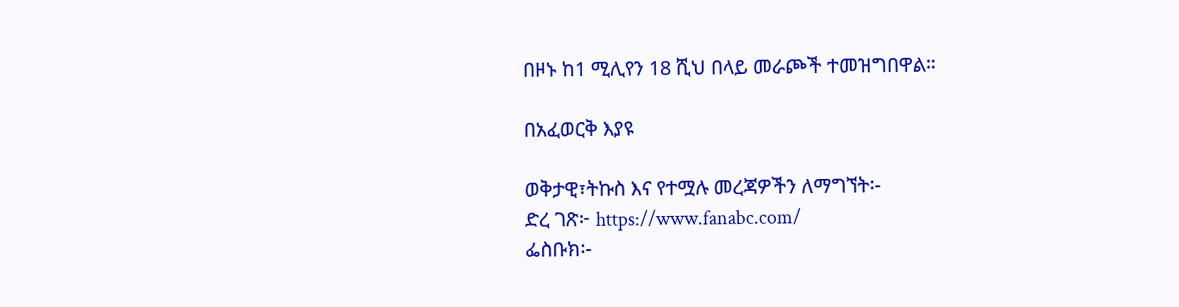በዞኑ ከ1 ሚሊየን 18 ሺህ በላይ መራጮች ተመዝግበዋል።

በአፈወርቅ እያዩ

ወቅታዊ፣ትኩስ እና የተሟሉ መረጃዎችን ለማግኘት፡-
ድረ ገጽ፦ https://www.fanabc.com/
ፌስቡክ፡-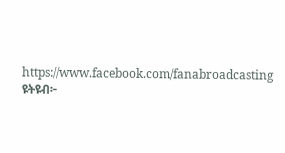https://www.facebook.com/fanabroadcasting
ዩትዩብ፦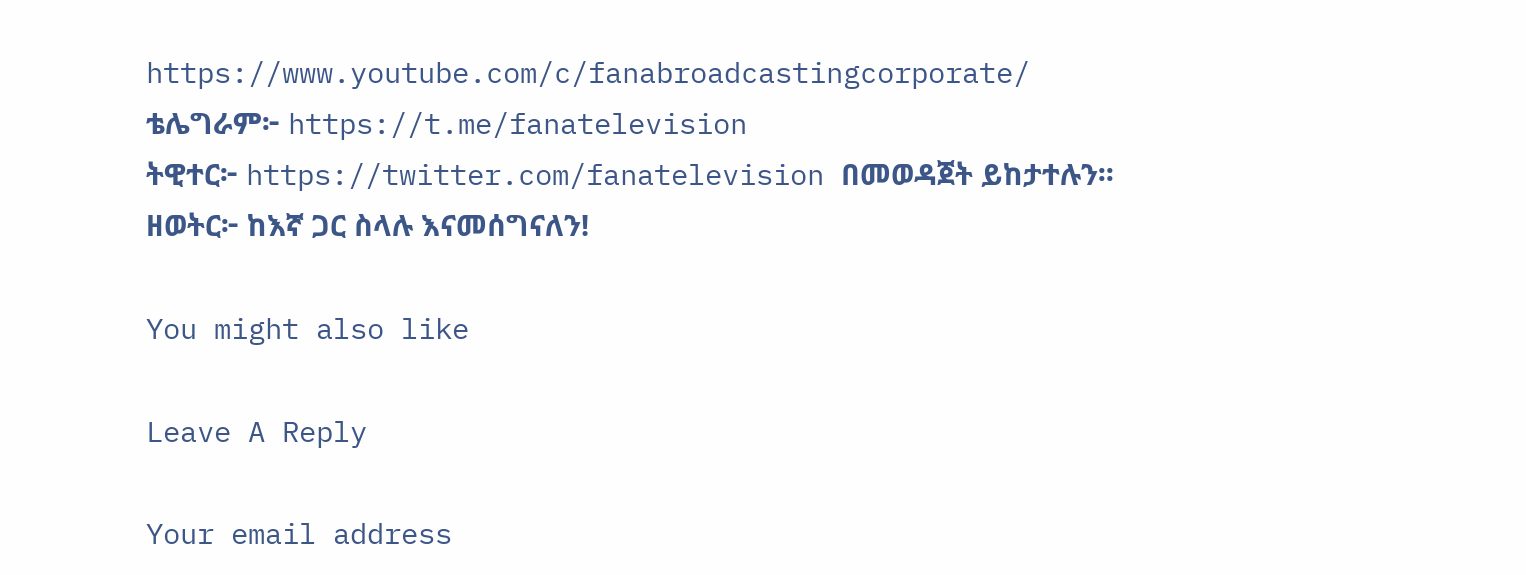https://www.youtube.com/c/fanabroadcastingcorporate/
ቴሌግራም፦ https://t.me/fanatelevision
ትዊተር፦ https://twitter.com/fanatelevision በመወዳጀት ይከታተሉን፡፡
ዘወትር፦ ከእኛ ጋር ስላሉ እናመሰግናለን!

You might also like

Leave A Reply

Your email address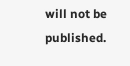will not be published.